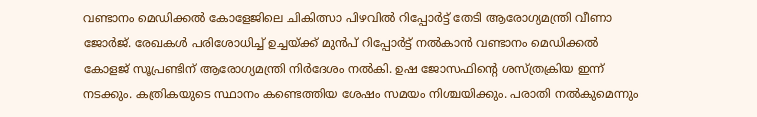വണ്ടാനം മെഡിക്കല്‍ കോളേജിലെ ചികിത്സാ പിഴവില്‍ റിപ്പോര്‍ട്ട് തേടി ആരോഗ്യമന്ത്രി വീണാ ജോര്‍ജ്. രേഖകള്‍ പരിശോധിച്ച് ഉച്ചയ്ക്ക് മുന്‍പ് റിപ്പോര്‍ട്ട് നല്‍കാന്‍ വണ്ടാനം മെഡിക്കല്‍ കോളജ് സൂപ്രണ്ടിന് ആരോഗ്യമന്ത്രി നിര്‍ദേശം നല്‍കി. ഉഷ ജോസഫിന്റെ ശസ്ത്രക്രിയ ഇന്ന് നടക്കും. കത്രികയുടെ സ്ഥാനം കണ്ടെത്തിയ ശേഷം സമയം നിശ്ചയിക്കും. പരാതി നല്‍കുമെന്നും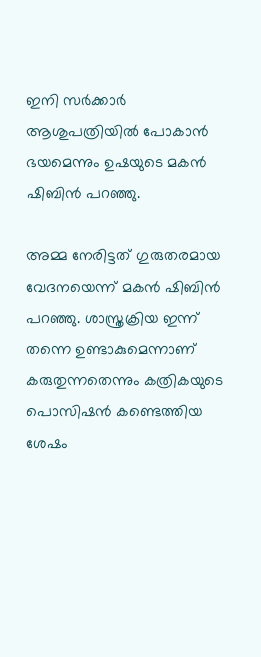ഇനി സര്‍ക്കാര്‍ ആശുപത്രിയില്‍ പോകാന്‍ ഭയമെന്നും ഉഷയുടെ മകന്‍ ഷിബിന്‍ പറഞ്ഞു.

അമ്മ നേരിട്ടത് ഗുരുതരമായ വേദനയെന്ന് മകന്‍ ഷിബിന്‍ പറഞ്ഞു. ശാസ്ത്രക്രിയ ഇന്ന് തന്നെ ഉണ്ടാകുമെന്നാണ് കരുതുന്നതെന്നും കത്രികയുടെ പൊസിഷന്‍ കണ്ടെത്തിയ ശേഷം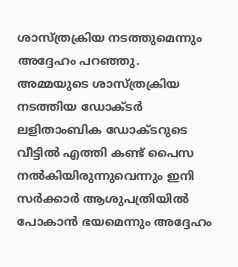ശാസ്ത്രക്രിയ നടത്തുമെന്നും അദ്ദേഹം പറഞ്ഞു. അമ്മയുടെ ശാസ്ത്രക്രിയ നടത്തിയ ഡോക്ടര്‍ ലളിതാംബിക ഡോക്ടറുടെ വീട്ടില്‍ എത്തി കണ്ട് പൈസ നല്‍കിയിരുന്നുവെന്നും ഇനി സര്‍ക്കാര്‍ ആശുപത്രിയില്‍ പോകാന്‍ ഭയമെന്നും അദ്ദേഹം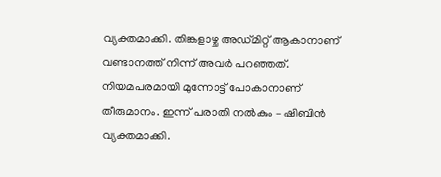വ്യക്തമാക്കി. തിങ്കളാഴ്ച അഡ്മിറ്റ് ആകാനാണ് വണ്ടാനത്ത് നിന്ന് അവര്‍ പറഞ്ഞത്. നിയമപരമായി മുന്നോട്ട് പോകാനാണ് തീരുമാനം. ഇന്ന് പരാതി നല്‍കും – ഷിബിന്‍ വ്യക്തമാക്കി.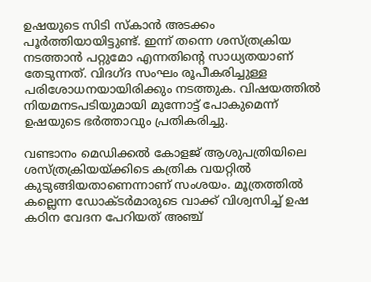ഉഷയുടെ സിടി സ്‌കാന്‍ അടക്കം പൂര്‍ത്തിയായിട്ടുണ്ട്. ഇന്ന് തന്നെ ശസ്ത്രക്രിയ നടത്താന്‍ പറ്റുമോ എന്നതിന്റെ സാധ്യതയാണ് തേടുന്നത്. വിദഗ്ദ സംഘം രൂപീകരിച്ചുള്ള പരിശോധനയായിരിക്കും നടത്തുക. വിഷയത്തില്‍ നിയമനടപടിയുമായി മുന്നോട്ട് പോകുമെന്ന് ഉഷയുടെ ഭര്‍ത്താവും പ്രതികരിച്ചു.

വണ്ടാനം മെഡിക്കല്‍ കോളജ് ആശുപത്രിയിലെ ശസ്ത്രക്രിയയ്ക്കിടെ കത്രിക വയറ്റില്‍ കുടുങ്ങിയതാണെന്നാണ് സംശയം. മൂത്രത്തില്‍ കല്ലെന്ന ഡോക്ടര്‍മാരുടെ വാക്ക് വിശ്വസിച്ച് ഉഷ കഠിന വേദന പേറിയത് അഞ്ച്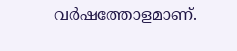വര്‍ഷത്തോളമാണ്.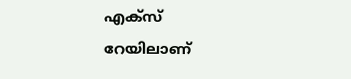എക്സ് റേയിലാണ്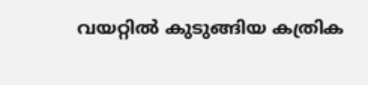വയറ്റില്‍ കുടുങ്ങിയ കത്രിക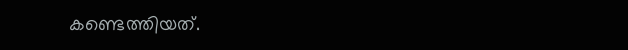കണ്ടെത്തിയത്.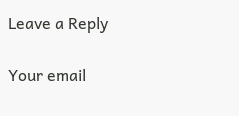Leave a Reply

Your email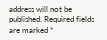address will not be published. Required fields are marked *